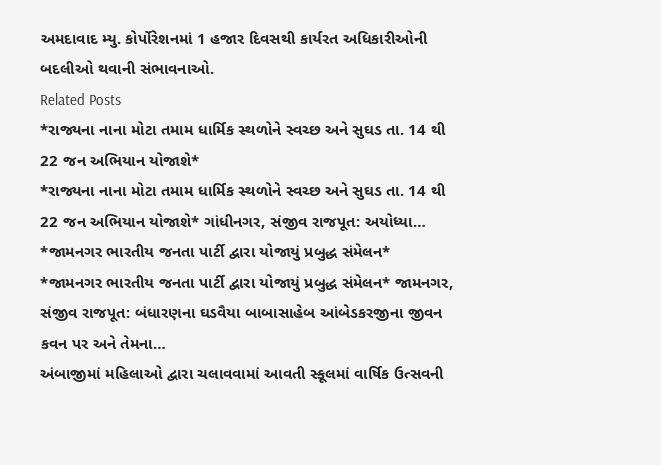અમદાવાદ મ્યુ. કોર્પોરેશનમાં 1 હજાર દિવસથી કાર્યરત અધિકારીઓની બદલીઓ થવાની સંભાવનાઓ.
Related Posts
*રાજ્યના નાના મોટા તમામ ધાર્મિક સ્થળોને સ્વચ્છ અને સુઘડ તા. 14 થી 22 જન અભિયાન યોજાશે*
*રાજ્યના નાના મોટા તમામ ધાર્મિક સ્થળોને સ્વચ્છ અને સુઘડ તા. 14 થી 22 જન અભિયાન યોજાશે* ગાંધીનગર, સંજીવ રાજપૂત: અયોધ્યા…
*જામનગર ભારતીય જનતા પાર્ટી દ્વારા યોજાયું પ્રબુદ્ધ સંમેલન*
*જામનગર ભારતીય જનતા પાર્ટી દ્વારા યોજાયું પ્રબુદ્ધ સંમેલન* જામનગર, સંજીવ રાજપૂત: બંધારણના ઘડવૈયા બાબાસાહેબ આંબેડકરજીના જીવન કવન પર અને તેમના…
અંબાજીમાં મહિલાઓ દ્વારા ચલાવવામાં આવતી સ્કૂલમાં વાર્ષિક ઉત્સવની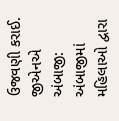ઉજવણી કરાઈ. જીએનએ અંબાજી: અંબાજીમાં મહિલાઓ દ્વારા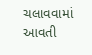ચલાવવામાં આવતી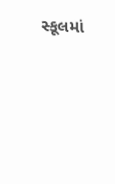સ્કૂલમાં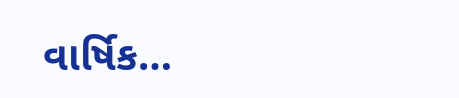વાર્ષિક…